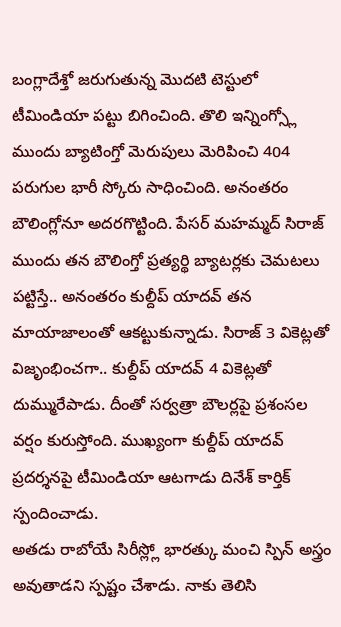బంగ్లాదేశ్తో జరుగుతున్న మొదటి టెస్టులో టీమిండియా పట్టు బిగించింది. తొలి ఇన్నింగ్స్లో ముందు బ్యాటింగ్తో మెరుపులు మెరిపించి 404 పరుగుల భారీ స్కోరు సాధించింది. అనంతరం బౌలింగ్లోనూ అదరగొట్టింది. పేసర్ మహమ్మద్ సిరాజ్ ముందు తన బౌలింగ్తో ప్రత్యర్థి బ్యాటర్లకు చెమటలు పట్టిస్తే.. అనంతరం కుల్దీప్ యాదవ్ తన మాయాజాలంతో ఆకట్టుకున్నాడు. సిరాజ్ 3 వికెట్లతో విజృంభించగా.. కుల్దీప్ యాదవ్ 4 వికెట్లతో దుమ్మురేపాడు. దీంతో సర్వత్రా బౌలర్లపై ప్రశంసల వర్షం కురుస్తోంది. ముఖ్యంగా కుల్దీప్ యాదవ్ ప్రదర్శనపై టీమిండియా ఆటగాడు దినేశ్ కార్తిక్ స్పందించాడు.
అతడు రాబోయే సిరీస్ల్లో భారత్కు మంచి స్పిన్ అస్త్రం అవుతాడని స్పష్టం చేశాడు. నాకు తెలిసి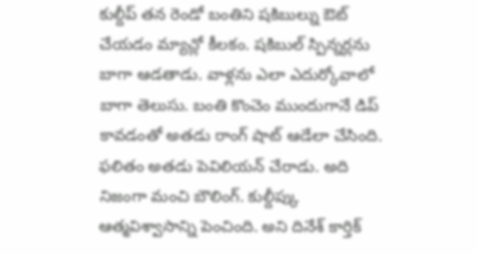కుల్దీప్ తన రెండో బంతిని షకిబుల్ను ఔట్ చేయడం మ్యాచ్లో కీలకం. షకిబుల్ స్పిన్నర్లను బాగా ఆడతాడు. వాళ్లను ఎలా ఎదుర్కోవాలో బాగా తెలుసు. బంతి కొంచెం ముందుగానే డిప్ కావడంతో అతడు రాంగ్ షాట్ ఆడేలా చేసింది. ఫలితం అతడు పెవిలియన్ చేరాడు. అది నిజంగా మంచి బౌలింగ్. కుల్దీప్కు ఆత్మవిశ్వాసాన్ని పెంచింది. అని దినేశ్ కార్తిక్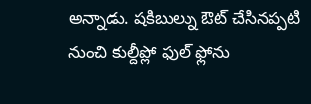అన్నాడు. షకిబుల్ను ఔట్ చేసినప్పటి నుంచి కుల్దీప్లో ఫుల్ ఫ్లోను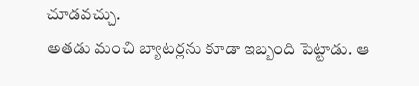చూడవచ్చు.
అతడు మంచి బ్యాటర్లను కూడా ఇబ్బంది పెట్టాడు. ఆ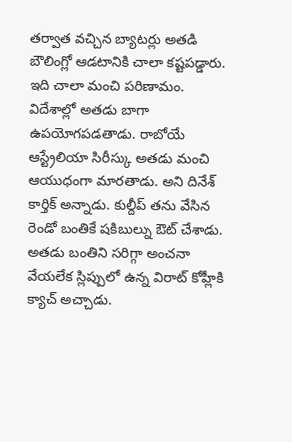తర్వాత వచ్చిన బ్యాటర్లు అతడి బౌలింగ్లో ఆడటానికి చాలా కష్టపడ్డారు. ఇది చాలా మంచి పరిణామం. విదేశాల్లో అతడు బాగా ఉపయోగపడతాడు. రాబోయే ఆస్ట్రేలియా సిరీస్కు అతడు మంచి ఆయుధంగా మారతాడు. అని దినేశ్ కార్తిక్ అన్నాడు. కుల్దీప్ తను వేసిన రెండో బంతికే షకిబుల్ను ఔట్ చేశాడు. అతడు బంతిని సరిగ్గా అంచనా వేయలేక స్లిప్పులో ఉన్న విరాట్ కోహ్లీకి క్యాచ్ అచ్చాడు.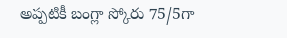అప్పటికీ బంగ్లా స్కోరు 75/5గా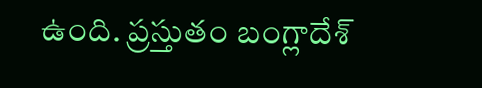ఉంది. ప్రస్తుతం బంగ్లాదేశ్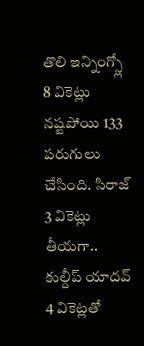తొలి ఇన్నింగ్స్లో 8 వికెట్లు నష్టపోయి 133 పరుగులు చేసింది. సిరాజ్ 3 వికెట్లు తీయగా.. కుల్దీప్ యాదవ్ 4 వికెట్లతో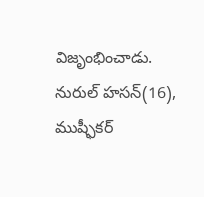విజృంభించాడు. నురుల్ హసన్(16), ముష్ఫీకర్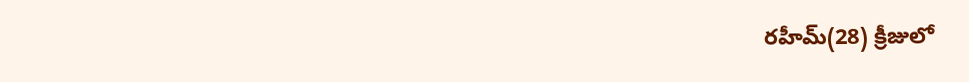రహీమ్(28) క్రీజులో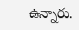ఉన్నారు.